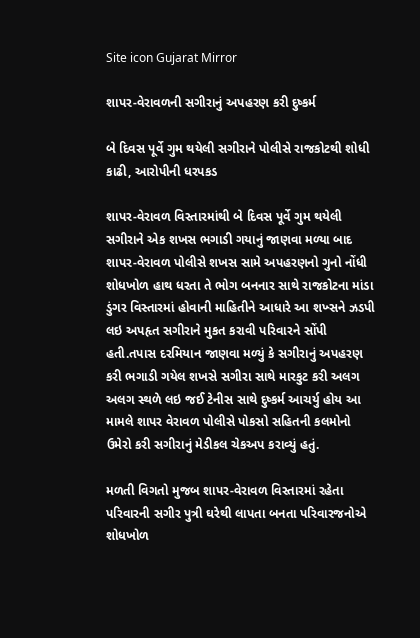Site icon Gujarat Mirror

શાપર-વેરાવળની સગીરાનું અપહરણ કરી દુષ્કર્મ

બે દિવસ પૂર્વે ગુમ થયેલી સગીરાને પોલીસે રાજકોટથી શોધી કાઢી, આરોપીની ધરપકડ

શાપર-વેરાવળ વિસ્તારમાંથી બે દિવસ પૂર્વે ગુમ થયેલી સગીરાને એક શખસ ભગાડી ગયાનું જાણવા મળ્યા બાદ શાપર-વેરાવળ પોલીસે શખસ સામે અપહરણનો ગુનો નોંધી શોધખોળ હાથ ધરતા તે ભોગ બનનાર સાથે રાજકોટના માંડા ડુંગર વિસ્તારમાં હોવાની માહિતીને આધારે આ શખ્સને ઝડપી લઇ અપહૃત સગીરાને મુકત કરાવી પરિવારને સોંપી હતી.તપાસ દરમિયાન જાણવા મળ્યું કે સગીરાનું અપહરણ કરી ભગાડી ગયેલ શખસે સગીરા સાથે મારકુટ કરી અલગ અલગ સ્થળે લઇ જઈ ટેનીસ સાથે દુષ્કર્મ આચર્યુ હોય આ મામલે શાપર વેરાવળ પોલીસે પોકસો સહિતની કલમોનો ઉમેરો કરી સગીરાનું મેડીકલ ચેકઅપ કરાવ્યું હતું.

મળતી વિગતો મુજબ શાપર-વેરાવળ વિસ્તારમાં રહેતા પરિવારની સગીર પુત્રી ઘરેથી લાપતા બનતા પરિવારજનોએ શોધખોળ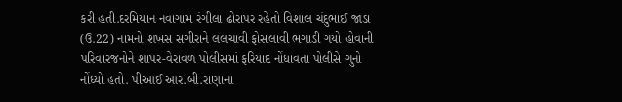કરી હતી.દરમિયાન નવાગામ રંગીલા ઢોરાપર રહેતો વિશાલ ચંદુભાઈ જાડા (ઉ.22) નામનો શખસ સગીરાને લલચાવી ફોસલાવી ભગાડી ગયો હોવાની પરિવારજનોને શાપર-વેરાવળ પોલીસમાં ફરિયાદ નોંધાવતા પોલીસે ગુનો નોંધ્યો હતો. પીઆઈ આર.બી.રાણાના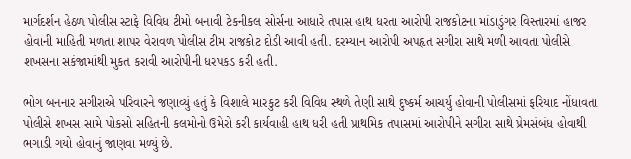માર્ગદર્શન હેઠળ પોલીસ સ્ટાફે વિવિધ ટીમો બનાવી ટેકનીકલ સોર્સના આધારે તપાસ હાથ ધરતા આરોપી રાજકોટના માંડાડુંગર વિસ્તારમાં હાજર હોવાની માહિતી મળતા શાપર વેરાવળ પોલીસ ટીમ રાજકોટ દોડી આવી હતી. દરમ્યાન આરોપી અપહૃત સગીરા સાથે મળી આવતા પોલીસે શખસના સકંજામાંથી મુકત કરાવી આરોપીની ધરપકડ કરી હતી.

ભોગ બનનાર સગીરાએ પરિવારને જણાવ્યું હતું કે વિશાલે મારકુટ કરી વિવિધ સ્થળે તેણી સાથે દુષ્કર્મ આચર્યુ હોવાની પોલીસમાં ફરિયાદ નોંધાવતા પોલીસે શખસ સામે પોકસો સહિતની કલમોનો ઉમેરો કરી કાર્યવાહી હાથ ધરી હતી પ્રાથમિક તપાસમાં આરોપીને સગીરા સાથે પ્રેમસંબંધ હોવાથી ભગાડી ગયો હોવાનું જાણવા મળ્યું છે.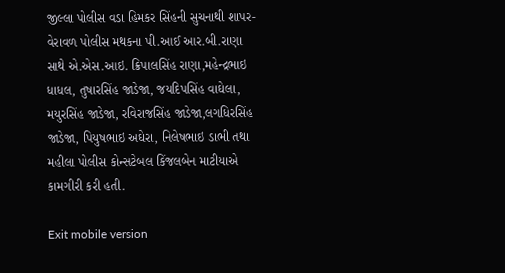જીલ્લા પોલીસ વડા હિમકર સિંહની સુચનાથી શાપર-વેરાવળ પોલીસ મથકના પી.આઈ આર.બી.રાણા સાથે એ.એસ.આઇ. ક્રિપાલસિંહ રાણા,મહેન્દ્રભાઇ ધાધલ, તુષારસિંહ જાડેજા, જયદિપસિંહ વાઘેલા, મયુરસિંહ જાડેજા, રવિરાજસિંહ જાડેજા,લગધિરસિંહ જાડેજા, પિયુષભાઇ અઘેરા, નિલેષભાઇ ડાભી તથા મહીલા પોલીસ કોન્સટેબલ કિંજલબેન માટીયાએ કામગીરી કરી હતી.

Exit mobile version